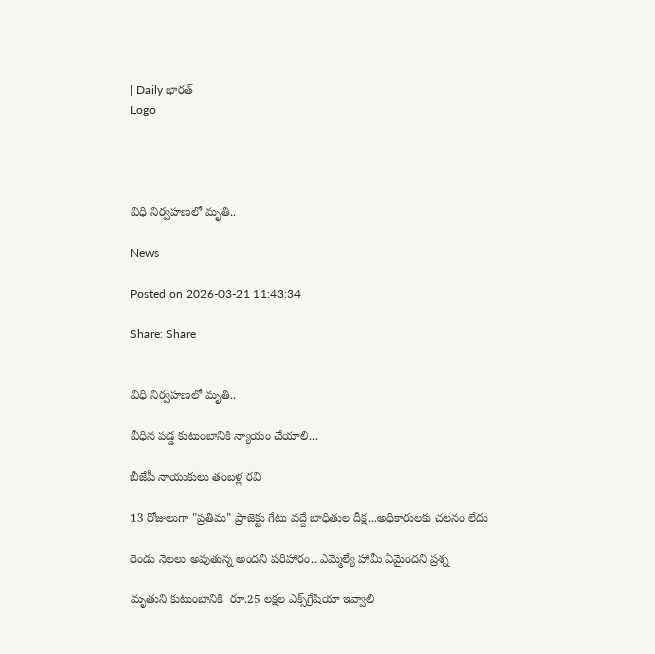| Daily భారత్
Logo




విధి నిర్వహణలో మృతి..

News

Posted on 2026-03-21 11:43:34

Share: Share


విధి నిర్వహణలో మృతి..

వీధిన పడ్డ కుటుంబానికి న్యాయం చేయాలి...

బీజేపీ నాయుకులు తంబళ్ల రవి

13 రోజులుగా "ప్రతిమ" ప్రాజెక్టు గేటు వద్దే బాధితుల దీక్ష...అధికారులకు చలనం లేదు

రెండు నెలలు అవుతున్న అందని పరిహారం.. ఎమ్మెల్యే హామీ ఏమైందని ప్రశ్న

మృతుని కుటుంబానికి  రూ.25 లక్షల ఎక్స్‌గ్రేషియా ఇవ్వాలి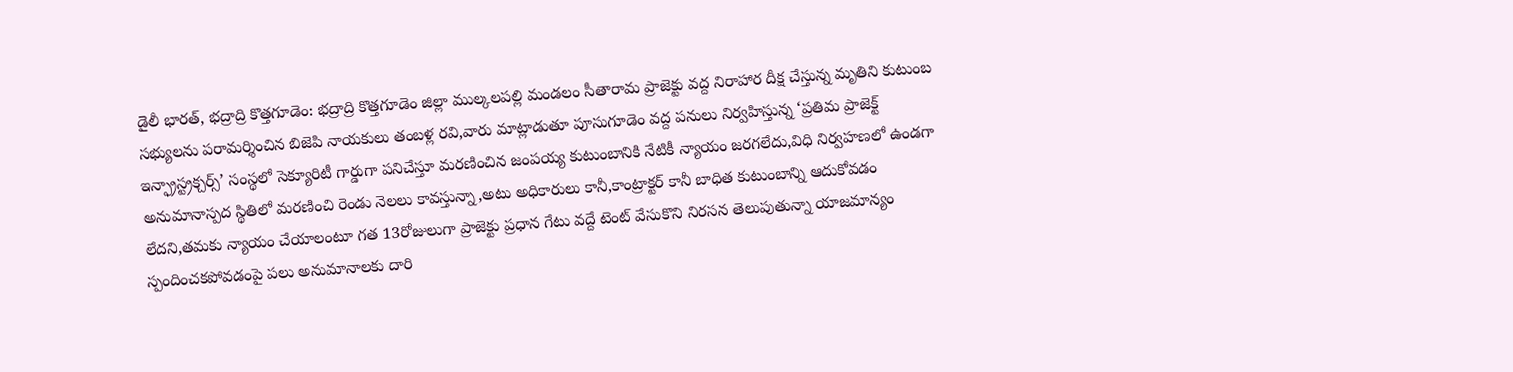డైలీ భారత్, భద్రాద్రి కొత్తగూడెం: భద్రాద్రి కొత్తగూడెం జిల్లా ముల్కలపల్లి మండలం సీతారామ ప్రాజెక్టు వద్ద నిరాహార దీక్ష చేస్తున్న మృతిని కుటుంబ సభ్యులను పరామర్శించిన బిజెపి నాయకులు తంబళ్ల రవి,వారు మాట్లాడుతూ పూసుగూడెం వద్ద పనులు నిర్వహిస్తున్న ‘ప్రతిమ ప్రాజెక్ట్ ఇన్ఫ్రాస్ట్రక్చర్స్’ సంస్థలో సెక్యూరిటీ గార్డుగా పనిచేస్తూ మరణించిన జంపయ్య కుటుంబానికి నేటికీ న్యాయం జరగలేదు,విధి నిర్వహణలో ఉండగా అనుమానాస్పద స్థితిలో మరణించి రెండు నెలలు కావస్తున్నా,అటు అధికారులు కానీ,కాంట్రాక్టర్ కానీ బాధిత కుటుంబాన్ని ఆదుకోవడం లేదని,తమకు న్యాయం చేయాలంటూ గత 13రోజులుగా ప్రాజెక్టు ప్రధాన గేటు వద్దే టెంట్ వేసుకొని నిరసన తెలుపుతున్నా యాజమాన్యం స్పందించకపోవడంపై పలు అనుమానాలకు దారి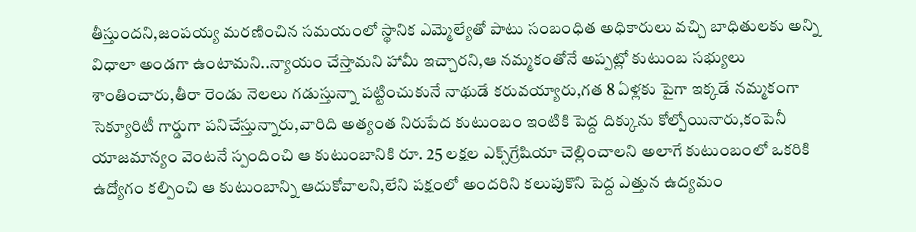తీస్తుందని,జంపయ్య మరణించిన సమయంలో స్థానిక ఎమ్మెల్యేతో పాటు సంబంధిత అధికారులు వచ్చి బాధితులకు అన్ని విధాలా అండగా ఉంటామని..న్యాయం చేస్తామని హామీ ఇచ్చారని,ఆ నమ్మకంతోనే అప్పట్లో కుటుంబ సభ్యులు శాంతించారు,తీరా రెండు నెలలు గడుస్తున్నా పట్టించుకునే నాథుడే కరువయ్యారు,గత 8 ఏళ్లకు పైగా ఇక్కడే నమ్మకంగా సెక్యూరిటీ గార్డుగా పనిచేస్తున్నారు,వారిది అత్యంత నిరుపేద కుటుంబం ఇంటికి పెద్ద దిక్కును కోల్పోయినారు,కంపెనీ యాజమాన్యం వెంటనే స్పందించి ఆ కుటుంబానికి రూ. 25 లక్షల ఎక్స్‌గ్రేషియా చెల్లించాలని అలాగే కుటుంబంలో ఒకరికి ఉద్యోగం కల్పించి ఆ కుటుంబాన్ని ఆదుకోవాలని,లేని పక్షంలో అందరిని కలుపుకొని పెద్ద ఎత్తున ఉద్యమం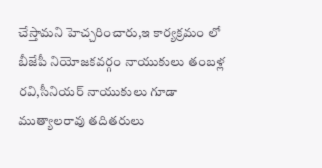చేస్తామని హెచ్చరించారు,ఇ కార్యక్రమం లో బీజేపీ నియోజకవర్గం నాయుకులు తంబళ్ల రవి,సీనియర్ నాయుకులు గూడా ముత్యాలరావు తదితరులు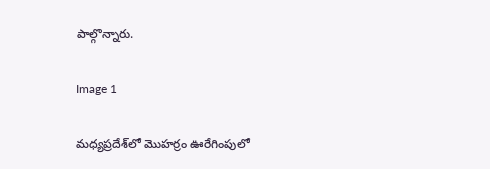పాల్గొన్నారు.

Image 1

మధ్యప్రదేశ్‌లో మొహర్రం ఊరేగింపులో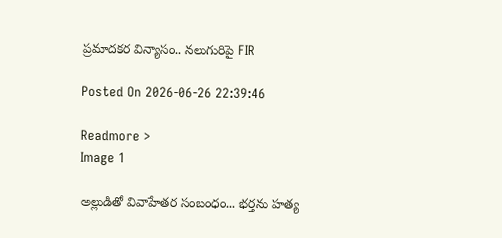ప్రమాదకర విన్యాసం.. నలుగురిపై FIR

Posted On 2026-06-26 22:39:46

Readmore >
Image 1

అల్లుడితో వివాహేతర సంబంధం... భర్తను హత్య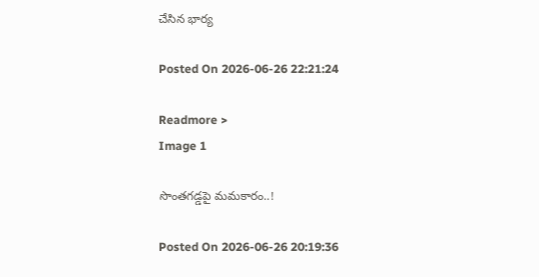చేసిన భార్య

Posted On 2026-06-26 22:21:24

Readmore >
Image 1

సొంతగడ్డపై మమకారం..!

Posted On 2026-06-26 20:19:36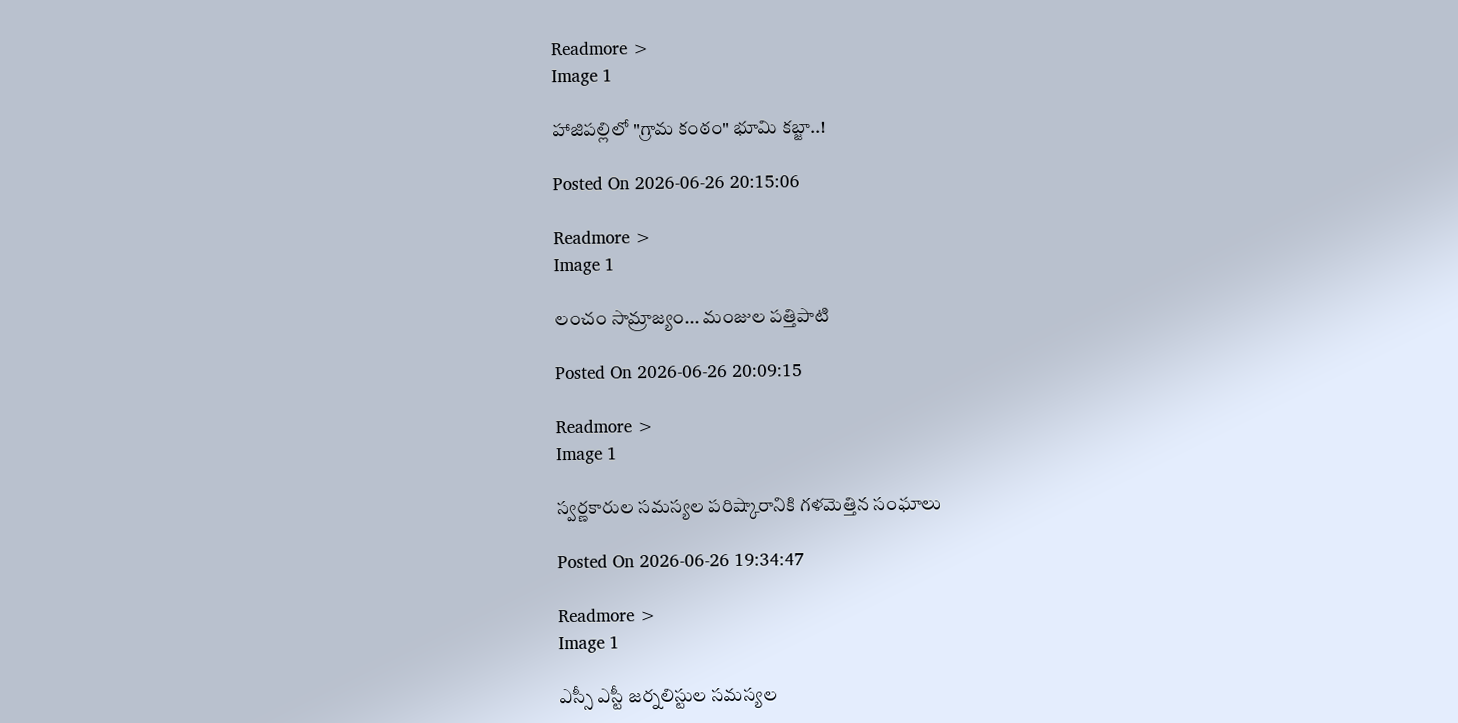Readmore >
Image 1

హాజిపల్లిలో "గ్రామ కంఠం" భూమి కబ్జా..!

Posted On 2026-06-26 20:15:06

Readmore >
Image 1

లంచం సామ్రాజ్యం... మంజుల పత్తిపాటి

Posted On 2026-06-26 20:09:15

Readmore >
Image 1

స్వర్ణకారుల సమస్యల పరిష్కారానికి గళమెత్తిన సంఘాలు

Posted On 2026-06-26 19:34:47

Readmore >
Image 1

ఎస్సీ ఎస్టీ జర్నలిస్టుల సమస్యల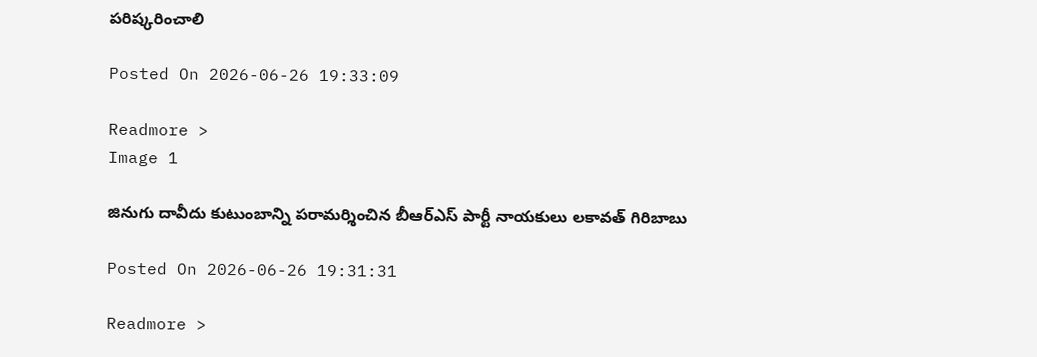పరిష్కరించాలి

Posted On 2026-06-26 19:33:09

Readmore >
Image 1

జినుగు దావీదు కుటుంబాన్ని పరామర్శించిన బీఆర్ఎస్ పార్టీ నాయకులు లకావత్ గిరిబాబు

Posted On 2026-06-26 19:31:31

Readmore >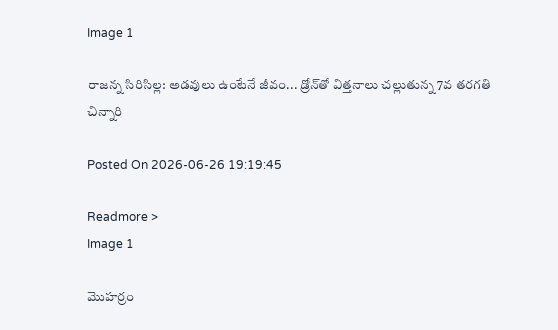Image 1

రాజన్న సిరిసిల్ల: అడవులు ఉంటేనే జీవం... డ్రోన్‌తో విత్తనాలు చల్లుతున్న 7వ తరగతి చిన్నారి

Posted On 2026-06-26 19:19:45

Readmore >
Image 1

మొహర్రం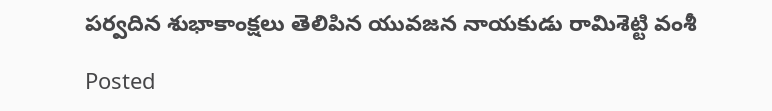పర్వదిన శుభాకాంక్షలు తెలిపిన యువజన నాయకుడు రామిశెట్టి వంశీ

Posted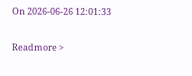On 2026-06-26 12:01:33

Readmore >